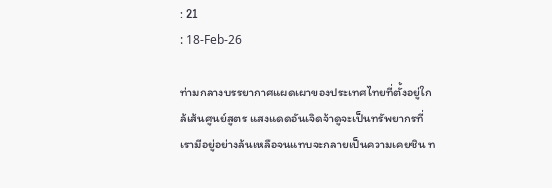: 21
: 18-Feb-26

ท่ามกลางบรรยากาศแผดเผาของประเทศไทยที่ตั้งอยู่ใกล้เส้นศูนย์สูตร แสงแดดอันเจิดจ้าดูจะเป็นทรัพยากรที่เรามีอยู่อย่างล้นเหลือจนแทบจะกลายเป็นความเคยชิน ท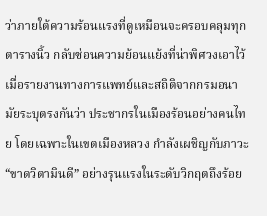ว่าภายใต้ความร้อนแรงที่ดูเหมือนจะครอบคลุมทุกตารางนิ้ว กลับซ่อนความย้อนแย้งที่น่าพิศวงเอาไว้ เมื่อรายงานทางการแพทย์และสถิติจากกรมอนามัยระบุตรงกันว่า ประชากรในเมืองร้อนอย่างคนไทย โดยเฉพาะในเขตเมืองหลวง กำลังเผชิญกับภาวะ “ขาดวิตามินดี” อย่างรุนแรงในระดับวิกฤตถึงร้อย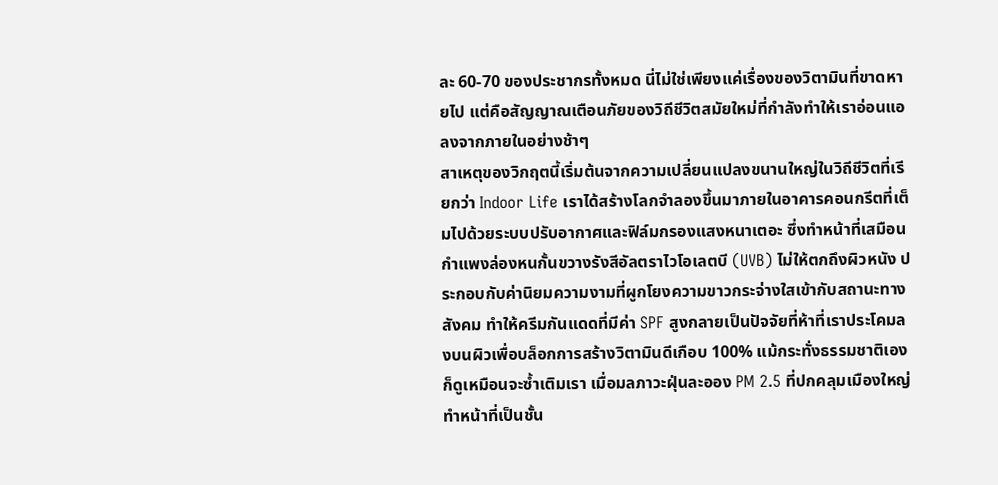ละ 60-70 ของประชากรทั้งหมด นี่ไม่ใช่เพียงแค่เรื่องของวิตามินที่ขาดหายไป แต่คือสัญญาณเตือนภัยของวิถีชีวิตสมัยใหม่ที่กำลังทำให้เราอ่อนแอลงจากภายในอย่างช้าๆ
สาเหตุของวิกฤตนี้เริ่มต้นจากความเปลี่ยนแปลงขนานใหญ่ในวิถีชีวิตที่เรียกว่า Indoor Life เราได้สร้างโลกจำลองขึ้นมาภายในอาคารคอนกรีตที่เต็มไปด้วยระบบปรับอากาศและฟิล์มกรองแสงหนาเตอะ ซึ่งทำหน้าที่เสมือนกำแพงล่องหนกั้นขวางรังสีอัลตราไวโอเลตบี (UVB) ไม่ให้ตกถึงผิวหนัง ประกอบกับค่านิยมความงามที่ผูกโยงความขาวกระจ่างใสเข้ากับสถานะทางสังคม ทำให้ครีมกันแดดที่มีค่า SPF สูงกลายเป็นปัจจัยที่ห้าที่เราประโคมลงบนผิวเพื่อบล็อกการสร้างวิตามินดีเกือบ 100% แม้กระทั่งธรรมชาติเองก็ดูเหมือนจะซ้ำเติมเรา เมื่อมลภาวะฝุ่นละออง PM 2.5 ที่ปกคลุมเมืองใหญ่ทำหน้าที่เป็นชั้น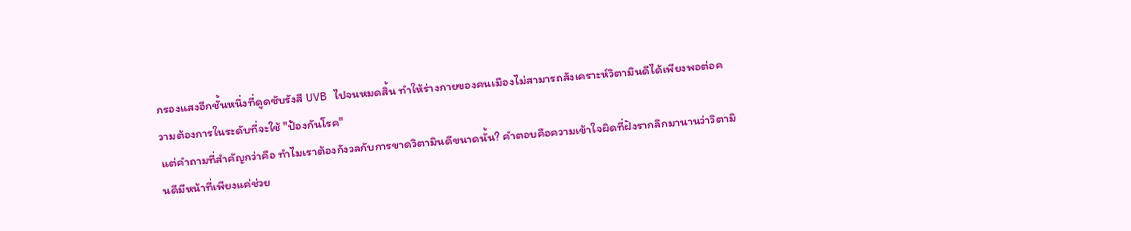กรองแสงอีกชั้นหนึ่งที่ดูดซับรังสี UVB ไปจนหมดสิ้น ทำให้ร่างกายของคนเมืองไม่สามารถสังเคราะห์วิตามินดีได้เพียงพอต่อความต้องการในระดับที่จะใช้ "ป้องกันโรค"
แต่คำถามที่สำคัญกว่าคือ ทำไมเราต้องกังวลกับการขาดวิตามินดีขนาดนั้น? คำตอบคือความเข้าใจผิดที่ฝังรากลึกมานานว่าวิตามินดีมีหน้าที่เพียงแค่ช่วย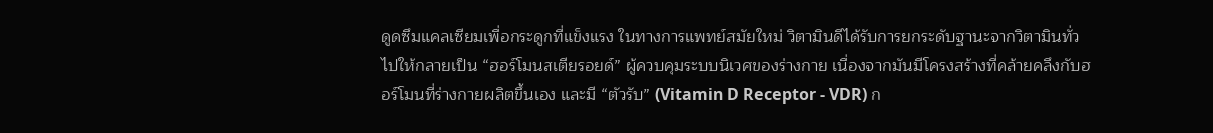ดูดซึมแคลเซียมเพื่อกระดูกที่แข็งแรง ในทางการแพทย์สมัยใหม่ วิตามินดีได้รับการยกระดับฐานะจากวิตามินทั่วไปให้กลายเป็น “ฮอร์โมนสเตียรอยด์” ผู้ควบคุมระบบนิเวศของร่างกาย เนื่องจากมันมีโครงสร้างที่คล้ายคลึงกับฮอร์โมนที่ร่างกายผลิตขึ้นเอง และมี “ตัวรับ” (Vitamin D Receptor - VDR) ก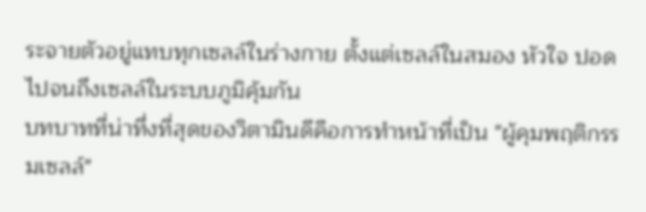ระจายตัวอยู่แทบทุกเซลล์ในร่างกาย ตั้งแต่เซลล์ในสมอง หัวใจ ปอด ไปจนถึงเซลล์ในระบบภูมิคุ้มกัน
บทบาทที่น่าทึ่งที่สุดของวิตามินดีคือการทำหน้าที่เป็น "ผู้คุมพฤติกรรมเซลล์"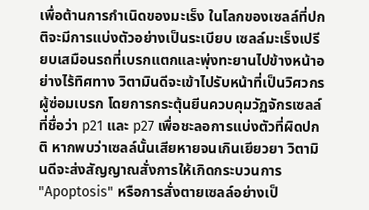เพื่อต้านการกำเนิดของมะเร็ง ในโลกของเซลล์ที่ปกติจะมีการแบ่งตัวอย่างเป็นระเบียบ เซลล์มะเร็งเปรียบเสมือนรถที่เบรกแตกและพุ่งทะยานไปข้างหน้าอย่างไร้ทิศทาง วิตามินดีจะเข้าไปรับหน้าที่เป็นวิศวกรผู้ซ่อมเบรก โดยการกระตุ้นยีนควบคุมวัฏจักรเซลล์ที่ชื่อว่า p21 และ p27 เพื่อชะลอการแบ่งตัวที่ผิดปกติ หากพบว่าเซลล์นั้นเสียหายจนเกินเยียวยา วิตามินดีจะส่งสัญญาณสั่งการให้เกิดกระบวนการ "Apoptosis" หรือการสั่งตายเซลล์อย่างเป็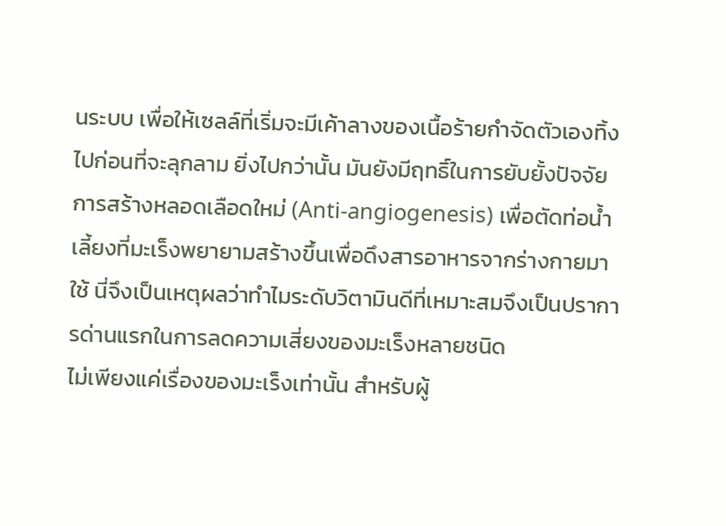นระบบ เพื่อให้เซลล์ที่เริ่มจะมีเค้าลางของเนื้อร้ายกำจัดตัวเองทิ้งไปก่อนที่จะลุกลาม ยิ่งไปกว่านั้น มันยังมีฤทธิ์ในการยับยั้งปัจจัยการสร้างหลอดเลือดใหม่ (Anti-angiogenesis) เพื่อตัดท่อน้ำเลี้ยงที่มะเร็งพยายามสร้างขึ้นเพื่อดึงสารอาหารจากร่างกายมาใช้ นี่จึงเป็นเหตุผลว่าทำไมระดับวิตามินดีที่เหมาะสมจึงเป็นปราการด่านแรกในการลดความเสี่ยงของมะเร็งหลายชนิด
ไม่เพียงแค่เรื่องของมะเร็งเท่านั้น สำหรับผู้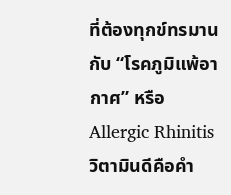ที่ต้องทุกข์ทรมานกับ “โรคภูมิแพ้อากาศ” หรือ Allergic Rhinitis วิตามินดีคือคำ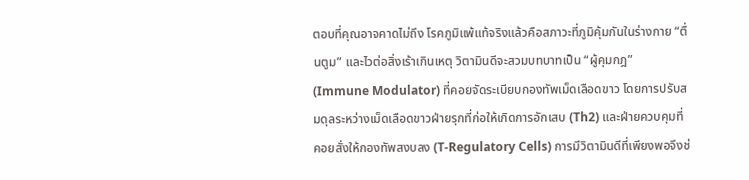ตอบที่คุณอาจคาดไม่ถึง โรคภูมิแพ้แท้จริงแล้วคือสภาวะที่ภูมิคุ้มกันในร่างกาย “ตื่นตูม” และไวต่อสิ่งเร้าเกินเหตุ วิตามินดีจะสวมบทบาทเป็น “ผู้คุมกฎ” (Immune Modulator) ที่คอยจัดระเบียบกองทัพเม็ดเลือดขาว โดยการปรับสมดุลระหว่างเม็ดเลือดขาวฝ่ายรุกที่ก่อให้เกิดการอักเสบ (Th2) และฝ่ายควบคุมที่คอยสั่งให้กองทัพสงบลง (T-Regulatory Cells) การมีวิตามินดีที่เพียงพอจึงช่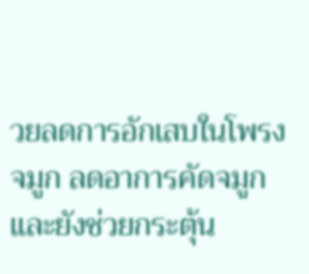วยลดการอักเสบในโพรงจมูก ลดอาการคัดจมูก และยังช่วยกระตุ้น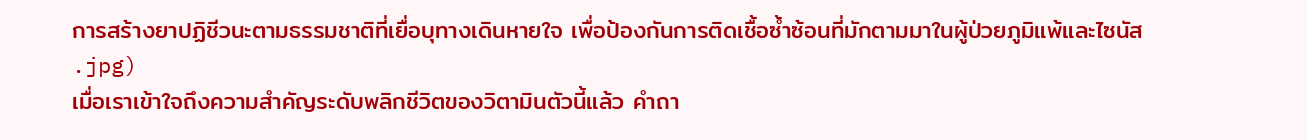การสร้างยาปฏิชีวนะตามธรรมชาติที่เยื่อบุทางเดินหายใจ เพื่อป้องกันการติดเชื้อซ้ำซ้อนที่มักตามมาในผู้ป่วยภูมิแพ้และไซนัส
.jpg)
เมื่อเราเข้าใจถึงความสำคัญระดับพลิกชีวิตของวิตามินตัวนี้แล้ว คำถา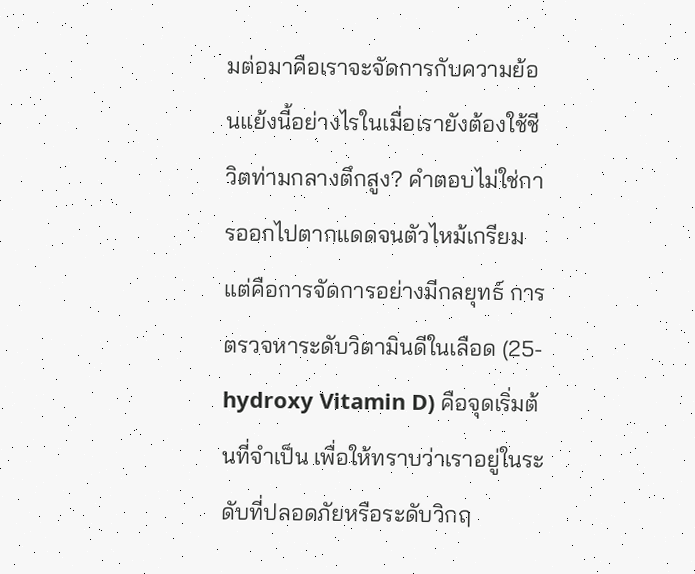มต่อมาคือเราจะจัดการกับความย้อนแย้งนี้อย่างไรในเมื่อเรายังต้องใช้ชีวิตท่ามกลางตึกสูง? คำตอบไม่ใช่การออกไปตากแดดจนตัวไหม้เกรียม แต่คือการจัดการอย่างมีกลยุทธ์ การตรวจหาระดับวิตามินดีในเลือด (25-hydroxy Vitamin D) คือจุดเริ่มต้นที่จำเป็น เพื่อให้ทราบว่าเราอยู่ในระดับที่ปลอดภัยหรือระดับวิกฤ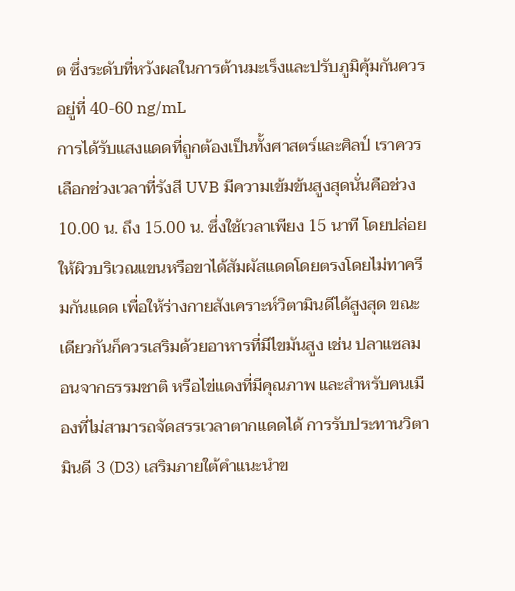ต ซึ่งระดับที่หวังผลในการต้านมะเร็งและปรับภูมิคุ้มกันควรอยู่ที่ 40-60 ng/mL
การได้รับแสงแดดที่ถูกต้องเป็นทั้งศาสตร์และศิลป์ เราควรเลือกช่วงเวลาที่รังสี UVB มีความเข้มข้นสูงสุดนั่นคือช่วง 10.00 น. ถึง 15.00 น. ซึ่งใช้เวลาเพียง 15 นาที โดยปล่อยให้ผิวบริเวณแขนหรือขาได้สัมผัสแดดโดยตรงโดยไม่ทาครีมกันแดด เพื่อให้ร่างกายสังเคราะห์วิตามินดีได้สูงสุด ขณะเดียวกันก็ควรเสริมด้วยอาหารที่มีไขมันสูง เช่น ปลาแซลมอนจากธรรมชาติ หรือไข่แดงที่มีคุณภาพ และสำหรับคนเมืองที่ไม่สามารถจัดสรรเวลาตากแดดได้ การรับประทานวิตามินดี 3 (D3) เสริมภายใต้คำแนะนำข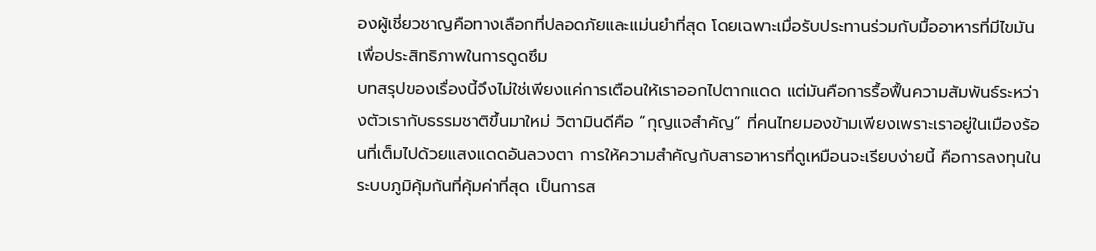องผู้เชี่ยวชาญคือทางเลือกที่ปลอดภัยและแม่นยำที่สุด โดยเฉพาะเมื่อรับประทานร่วมกับมื้ออาหารที่มีไขมันเพื่อประสิทธิภาพในการดูดซึม
บทสรุปของเรื่องนี้จึงไม่ใช่เพียงแค่การเตือนให้เราออกไปตากแดด แต่มันคือการรื้อฟื้นความสัมพันธ์ระหว่างตัวเรากับธรรมชาติขึ้นมาใหม่ วิตามินดีคือ “กุญแจสำคัญ” ที่คนไทยมองข้ามเพียงเพราะเราอยู่ในเมืองร้อนที่เต็มไปด้วยแสงแดดอันลวงตา การให้ความสำคัญกับสารอาหารที่ดูเหมือนจะเรียบง่ายนี้ คือการลงทุนในระบบภูมิคุ้มกันที่คุ้มค่าที่สุด เป็นการส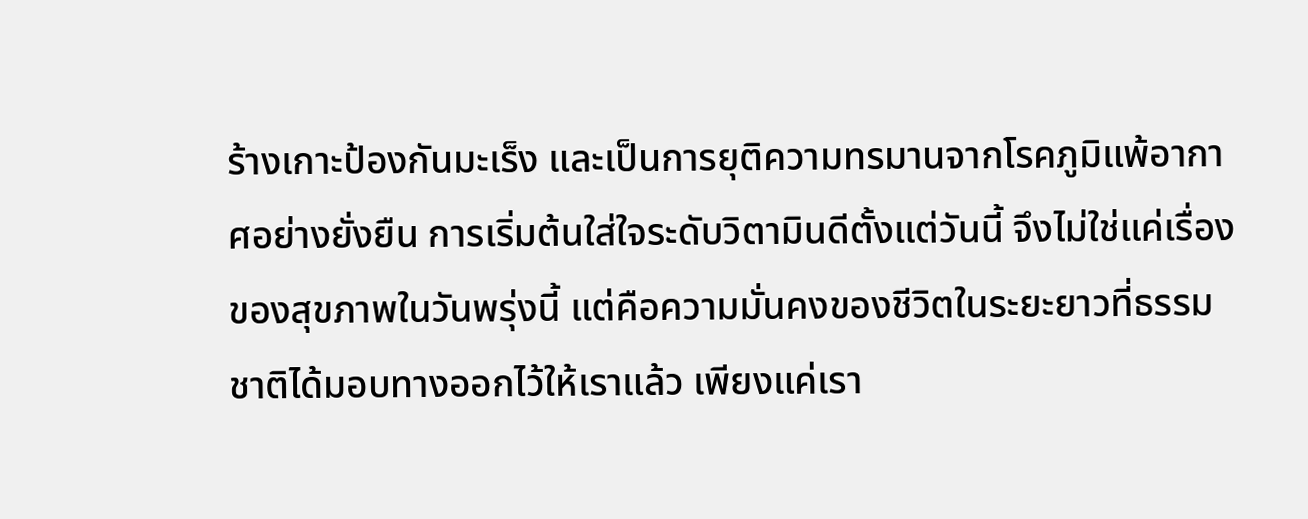ร้างเกาะป้องกันมะเร็ง และเป็นการยุติความทรมานจากโรคภูมิแพ้อากาศอย่างยั่งยืน การเริ่มต้นใส่ใจระดับวิตามินดีตั้งแต่วันนี้ จึงไม่ใช่แค่เรื่องของสุขภาพในวันพรุ่งนี้ แต่คือความมั่นคงของชีวิตในระยะยาวที่ธรรมชาติได้มอบทางออกไว้ให้เราแล้ว เพียงแค่เรา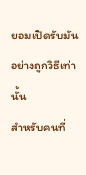ยอมเปิดรับมันอย่างถูกวิธีเท่านั้น
สำหรับคนที่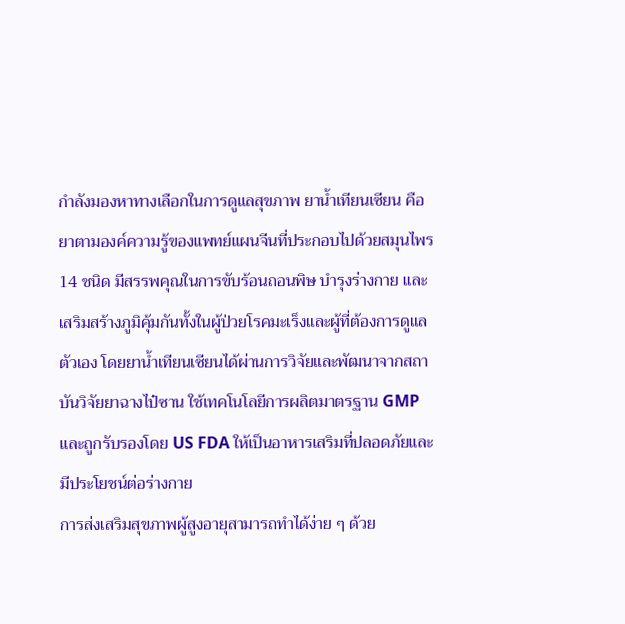กำลังมองหาทางเลือกในการดูแลสุขภาพ ยาน้ำเทียนเซียน คือ ยาตามองค์ความรู้ของแพทย์แผนจีนที่ประกอบไปด้วยสมุนไพร 14 ชนิด มีสรรพคุณในการขับร้อนถอนพิษ บำรุงร่างกาย และเสริมสร้างภูมิคุ้มกันทั้งในผู้ป่วยโรคมะเร็งและผู้ที่ต้องการดูแลตัวเอง โดยยาน้ำเทียนเซียนได้ผ่านการวิจัยและพัฒนาจากสถาบันวิจัยยาฉางไป๋ซาน ใช้เทคโนโลยีการผลิตมาตรฐาน GMP และถูกรับรองโดย US FDA ให้เป็นอาหารเสริมที่ปลอดภัยและมีประโยชน์ต่อร่างกาย
การส่งเสริมสุขภาพผู้สูงอายุสามารถทำได้ง่าย ๆ ด้วย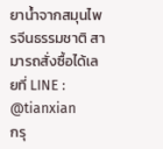ยาน้ำจากสมุนไพรจีนธรรมชาติ สามารถสั่งซื้อได้เลยที่ LINE : @tianxian
กรุ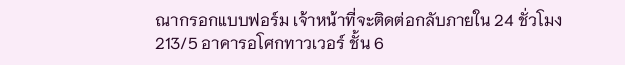ณากรอกแบบฟอร์ม เจ้าหน้าที่จะติดต่อกลับภายใน 24 ชั่วโมง
213/5 อาคารอโศกทาวเวอร์ ชั้น 6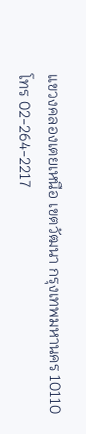แขวงคลองเตยเหนือ เขตวัฒนา กรุงเทพมหานคร 10110
โทร 02-264-2217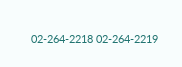02-264-2218 02-264-2219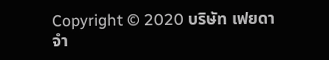Copyright © 2020 บริษัท เฟยดา จำ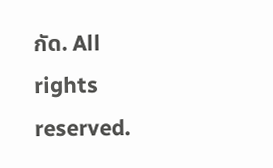กัด. All rights reserved.